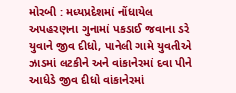મોરબી : મધ્યપ્રદેશમાં નોંધાયેલ અપહરણના ગુનામાં પકડાઈ જવાના ડરે યુવાને જીવ દીધો, પાનેલી ગામે યુવતીએ ઝાડમાં લટકીને અને વાંકાનેરમાં દવા પીને આધેડે જીવ દીધો વાંકાનેરમાં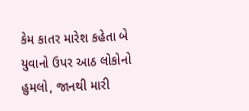કેમ કાતર મારેશ કહેતા બે યુવાનો ઉપર આઠ લોકોનો હુમલો, જાનથી મારી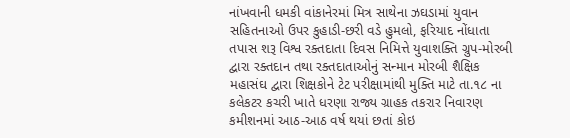નાંખવાની ધમકી વાંકાનેરમાં મિત્ર સાથેના ઝઘડામાં યુવાન સહિતનાઓ ઉપર કુહાડી-છરી વડે હુમલો, ફરિયાદ નોંધાતા તપાસ શરૂ વિશ્વ રક્તદાતા દિવસ નિમિત્તે યુવાશક્તિ ગ્રુપ-મોરબી દ્વારા રક્તદાન તથા રક્તદાતાઓનું સન્માન મોરબી શૈક્ષિક મહાસંઘ દ્વારા શિક્ષકોને ટેટ પરીક્ષામાંથી મુક્તિ માટે તા.૧૮ ના કલેકટર કચરી ખાતે ધરણા રાજ્ય ગ્રાહક તકરાર નિવારણ કમીશનમાં આઠ-આઠ વર્ષ થયાં છતાં કોઇ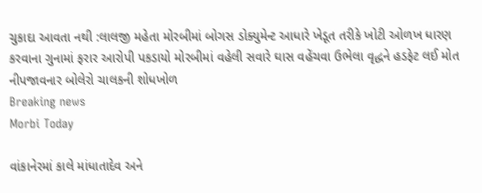ચુકાદા આવતા નથી :લાલજી મહેતા મોરબીમાં બોગસ ડોક્યુમેન્ટ આધારે ખેડૂત તરીકે ખોટી ઓળખ ધારણ કરવાના ગુનામાં ફરાર આરોપી પકડાયો મોરબીમાં વહેલી સવારે ઘાસ વહેંચવા ઉભેલા વૃદ્ધને હડફેટ લઈ મોત નીપજાવનાર બોલેરો ચાલકની શોધખોળ
Breaking news
Morbi Today

વાંકાનેરમાં કાલે માંધાતાદેવ અને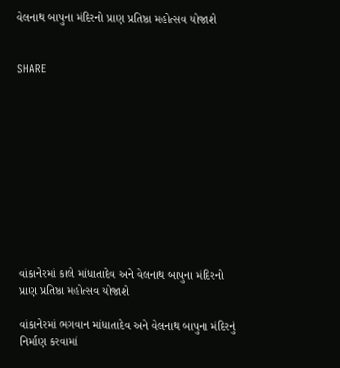વેલનાથ બાપુના મંદિરનો પ્રાણ પ્રતિષ્ઠા મહોત્સવ યોજાશે


SHARE











વાંકાનેરમાં કાલે માંધાતાદેવ અને વેલનાથ બાપુના મંદિરનો પ્રાણ પ્રતિષ્ઠા મહોત્સવ યોજાશે

વાંકાનેરમાં ભગવાન માંધાતાદેવ અને વેલનાથ બાપુના મંદિરનું નિર્માણ કરવામાં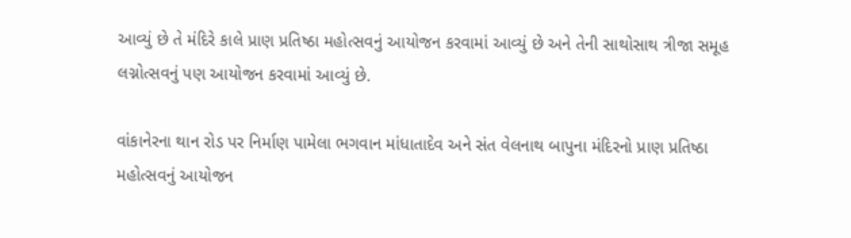આવ્યું છે તે મંદિરે કાલે પ્રાણ પ્રતિષ્ઠા મહોત્સવનું આયોજન કરવામાં આવ્યું છે અને તેની સાથોસાથ ત્રીજા સમૂહ લગ્નોત્સવનું પણ આયોજન કરવામાં આવ્યું છે.

વાંકાનેરના થાન રોડ પર નિર્માણ પામેલા ભગવાન માંધાતાદેવ અને સંત વેલનાથ બાપુના મંદિરનો પ્રાણ પ્રતિષ્ઠા મહોત્સવનું આયોજન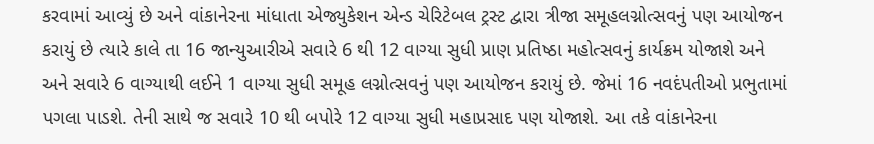કરવામાં આવ્યું છે અને વાંકાનેરના માંધાતા એજ્યુકેશન એન્ડ ચેરિટેબલ ટ્રસ્ટ દ્વારા ત્રીજા સમૂહલગ્નોત્સવનું પણ આયોજન કરાયું છે ત્યારે કાલે તા 16 જાન્યુઆરીએ સવારે 6 થી 12 વાગ્યા સુધી પ્રાણ પ્રતિષ્ઠા મહોત્સવનું કાર્યક્રમ યોજાશે અને અને સવારે 6 વાગ્યાથી લઈને 1 વાગ્યા સુધી સમૂહ લગ્નોત્સવનું પણ આયોજન કરાયું છે. જેમાં 16 નવદંપતીઓ પ્રભુતામાં પગલા પાડશે. તેની સાથે જ સવારે 10 થી બપોરે 12 વાગ્યા સુધી મહાપ્રસાદ પણ યોજાશે. આ તકે વાંકાનેરના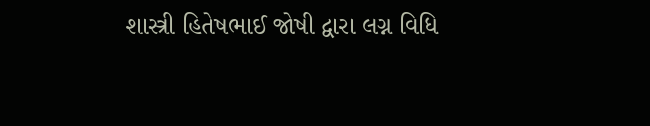શાસ્ત્રી હિતેષભાઈ જોષી દ્વારા લગ્ન વિધિ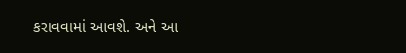કરાવવામાં આવશે. અને આ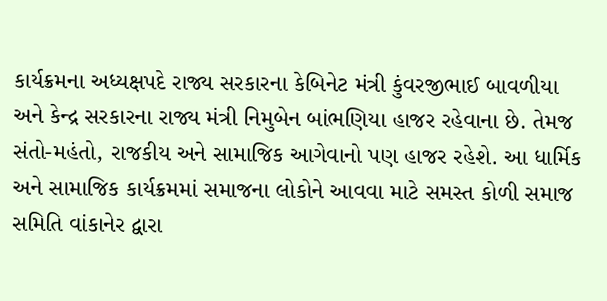કાર્યક્રમના અધ્યક્ષપદે રાજ્ય સરકારના કેબિનેટ મંત્રી કુંવરજીભાઈ બાવળીયા અને કેન્દ્ર સરકારના રાજ્ય મંત્રી નિમુબેન બાંભણિયા હાજર રહેવાના છે. તેમજ સંતો-મહંતો, રાજકીય અને સામાજિક આગેવાનો પણ હાજર રહેશે. આ ધાર્મિક અને સામાજિક કાર્યક્રમમાં સમાજના લોકોને આવવા માટે સમસ્ત કોળી સમાજ સમિતિ વાંકાનેર દ્વારા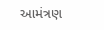આમંત્રણ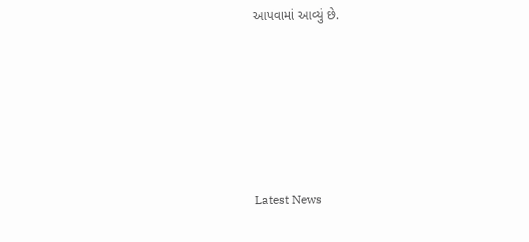આપવામાં આવ્યું છે.






Latest News